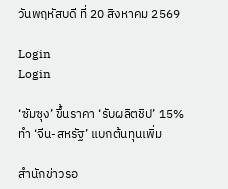วันพฤหัสบดี ที่ 20 สิงหาคม 2569

Login
Login

‘ซัมซุง’ ขึ้นราคา ‘รับผลิตชิป’ 15% ทำ ‘จีน-สหรัฐ’ แบกต้นทุนเพิ่ม

สำนักข่าวรอ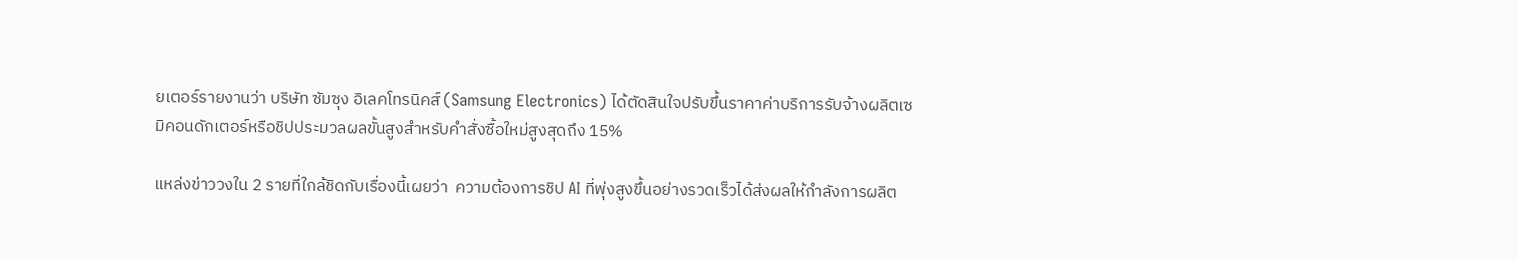ยเตอร์รายงานว่า บริษัท ซัมซุง อิเลคโทรนิคส์ (Samsung Electronics) ได้ตัดสินใจปรับขึ้นราคาค่าบริการรับจ้างผลิตเซมิคอนดักเตอร์หรือชิปประมวลผลขั้นสูงสำหรับคำสั่งซื้อใหม่สูงสุดถึง 15%

แหล่งข่าววงใน 2 รายที่ใกล้ชิดกับเรื่องนี้เผยว่า  ความต้องการชิป AI ที่พุ่งสูงขึ้นอย่างรวดเร็วได้ส่งผลให้กำลังการผลิต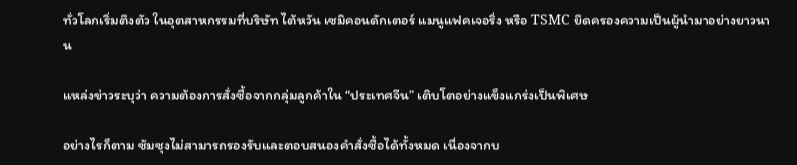ทั่วโลกเริ่มตึงตัว ในอุตสาหกรรมที่บริษัท ไต้หวัน เซมิคอนดักเตอร์ แมนูแฟคเจอริ่ง หรือ TSMC ยึดครองความเป็นผู้นำมาอย่างยาวนาน

แหล่งข่าวระบุว่า ความต้องการสั่งซื้อจากกลุ่มลูกค้าใน “ประเทศจีน” เติบโตอย่างแข็งแกร่งเป็นพิเศษ

อย่างไรก็ตาม ซัมซุงไม่สามารถรองรับและตอบสนองคำสั่งซื้อได้ทั้งหมด เนื่องจากบ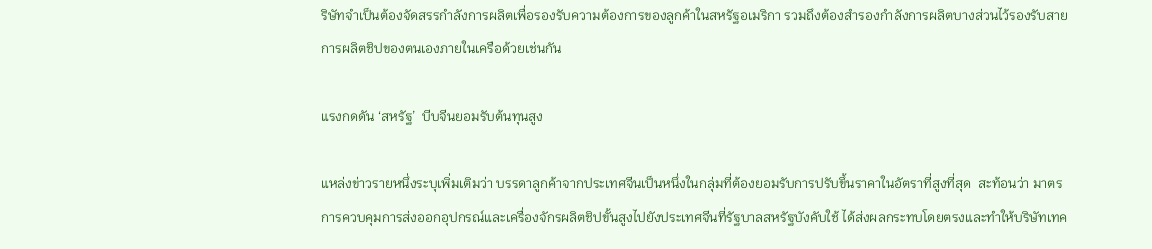ริษัทจำเป็นต้องจัดสรรกำลังการผลิตเพื่อรองรับความต้องการของลูกค้าในสหรัฐอเมริกา รวมถึงต้องสำรองกำลังการผลิตบางส่วนไว้รองรับสายการผลิตชิปของตนเองภายในเครือด้วยเช่นกัน

แรงกดดัน ‘สหรัฐ’  บีบจีนยอมรับต้นทุนสูง

แหล่งข่าวรายหนึ่งระบุเพิ่มเติมว่า บรรดาลูกค้าจากประเทศจีนเป็นหนึ่งในกลุ่มที่ต้องยอมรับการปรับขึ้นราคาในอัตราที่สูงที่สุด  สะท้อนว่า มาตรการควบคุมการส่งออกอุปกรณ์และเครื่องจักรผลิตชิปขั้นสูงไปยังประเทศจีนที่รัฐบาลสหรัฐบังคับใช้ ได้ส่งผลกระทบโดยตรงและทำให้บริษัทเทค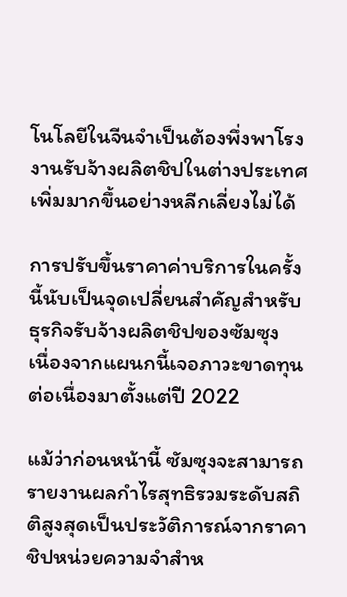โนโลยีในจีนจำเป็นต้องพึ่งพาโรงงานรับจ้างผลิตชิปในต่างประเทศเพิ่มมากขึ้นอย่างหลีกเลี่ยงไม่ได้

การปรับขึ้นราคาค่าบริการในครั้งนี้นับเป็นจุดเปลี่ยนสำคัญสำหรับธุรกิจรับจ้างผลิตชิปของซัมซุง  เนื่องจากแผนกนี้เจอภาวะขาดทุนต่อเนื่องมาตั้งแต่ปี 2022

แม้ว่าก่อนหน้านี้ ซัมซุงจะสามารถรายงานผลกำไรสุทธิรวมระดับสถิติสูงสุดเป็นประวัติการณ์จากราคาชิปหน่วยความจำสำห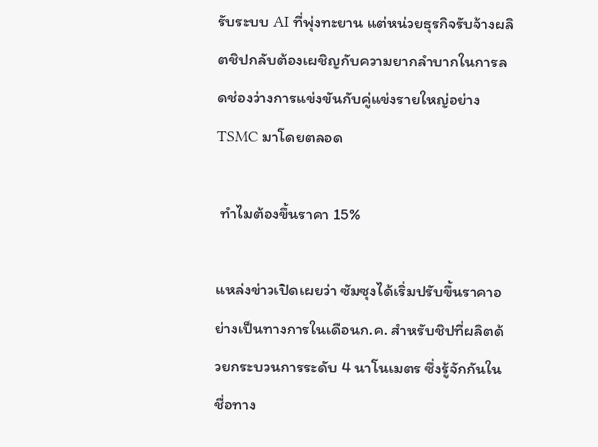รับระบบ AI ที่พุ่งทะยาน แต่หน่วยธุรกิจรับจ้างผลิตชิปกลับต้องเผชิญกับความยากลำบากในการลดช่องว่างการแข่งขันกับคู่แข่งรายใหญ่อย่าง TSMC มาโดยตลอด

 ทำไมต้องขึ้นราคา 15%

แหล่งข่าวเปิดเผยว่า ซัมซุงได้เริ่มปรับขึ้นราคาอย่างเป็นทางการในเดือนก.ค. สำหรับชิปที่ผลิตด้วยกระบวนการระดับ 4 นาโนเมตร ซึ่งรู้จักกันในชื่อทาง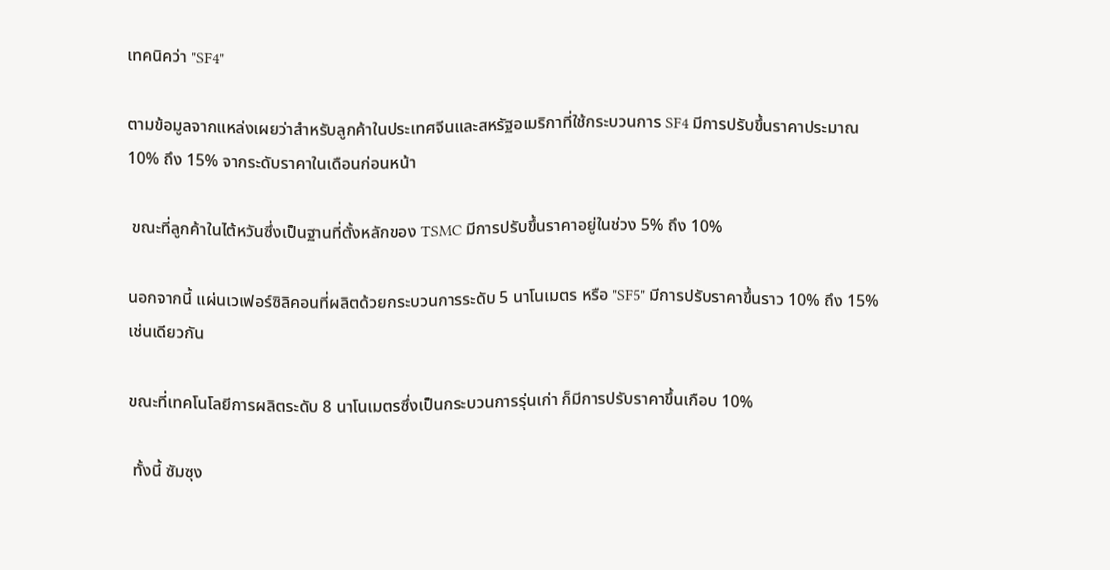เทคนิคว่า "SF4"

ตามข้อมูลจากแหล่งเผยว่าสำหรับลูกค้าในประเทศจีนและสหรัฐอเมริกาที่ใช้กระบวนการ SF4 มีการปรับขึ้นราคาประมาณ 10% ถึง 15% จากระดับราคาในเดือนก่อนหน้า

 ขณะที่ลูกค้าในไต้หวันซึ่งเป็นฐานที่ตั้งหลักของ TSMC มีการปรับขึ้นราคาอยู่ในช่วง 5% ถึง 10%

นอกจากนี้ แผ่นเวเฟอร์ซิลิคอนที่ผลิตด้วยกระบวนการระดับ 5 นาโนเมตร หรือ "SF5" มีการปรับราคาขึ้นราว 10% ถึง 15% เช่นเดียวกัน

ขณะที่เทคโนโลยีการผลิตระดับ 8 นาโนเมตรซึ่งเป็นกระบวนการรุ่นเก่า ก็มีการปรับราคาขึ้นเกือบ 10%

 ทั้งนี้ ซัมซุง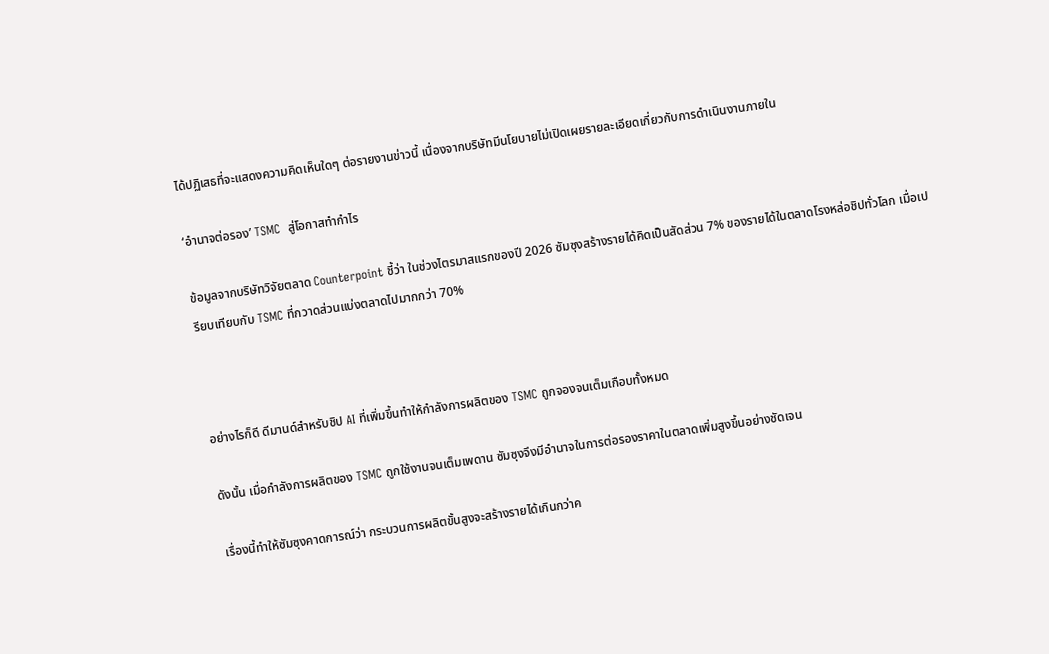ได้ปฏิเสธที่จะแสดงความคิดเห็นใดๆ ต่อรายงานข่าวนี้ เนื่องจากบริษัทมีนโยบายไม่เปิดเผยรายละเอียดเกี่ยวกับการดำเนินงานภายใน

‘อำนาจต่อรอง’ TSMC  สู่โอกาสทำกำไร

ข้อมูลจากบริษัทวิจัยตลาด Counterpoint ชี้ว่า ในช่วงไตรมาสแรกของปี 2026 ซัมซุงสร้างรายได้คิดเป็นสัดส่วน 7% ของรายได้ในตลาดโรงหล่อชิปทั่วโลก เมื่อเปรียบเทียบกับ TSMC ที่กวาดส่วนแบ่งตลาดไปมากกว่า 70%



อย่างไรก็ดี ดีมานด์สำหรับชิป AI ที่เพิ่มขึ้นทำให้กำลังการผลิตของ TSMC ถูกจองจนเต็มเกือบทั้งหมด

ดังนั้น เมื่อกำลังการผลิตของ TSMC ถูกใช้งานจนเต็มเพดาน ซัมซุงจึงมีอำนาจในการต่อรองราคาในตลาดเพิ่มสูงขึ้นอย่างชัดเจน

เรื่องนี้ทำให้ซัมซุงคาดการณ์ว่า กระบวนการผลิตขั้นสูงจะสร้างรายได้เกินกว่าค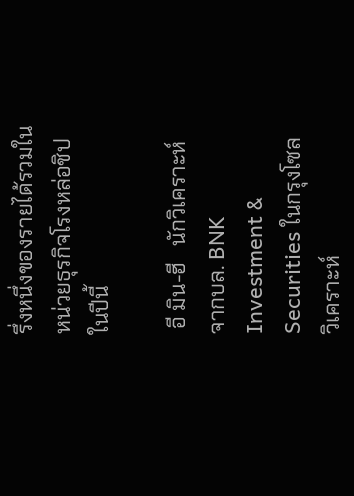รึ่งหนึ่งของรายได้รวมในหน่วยธุรกิจโรงหล่อชิปในปีนี้

 อี มิน-ฮี   นักวิเคราะห์จากบล. BNK Investment & Securities ในกรุงโซล วิเคราะห์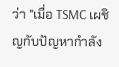ว่า "เมื่อ TSMC เผชิญกับปัญหากำลัง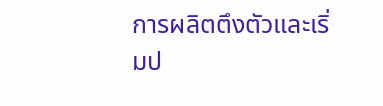การผลิตตึงตัวและเริ่มป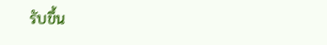รับขึ้น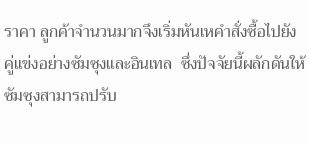ราคา ลูกค้าจำนวนมากจึงเริ่มหันเหคำสั่งซื้อไปยังคู่แข่งอย่างซัมซุงและอินเทล  ซึ่งปัจจัยนี้ผลักดันให้ซัมซุงสามารถปรับ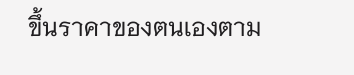ขึ้นราคาของตนเองตาม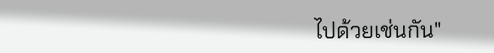ไปด้วยเช่นกัน"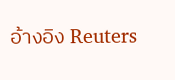อ้างอิง Reuters